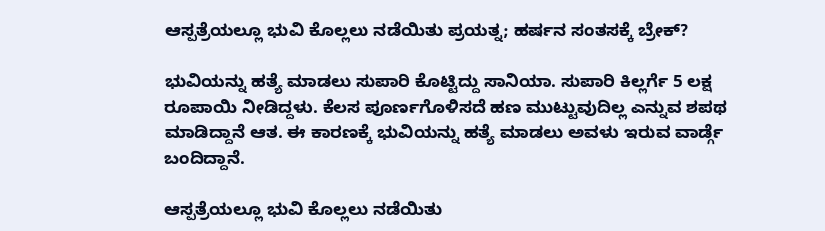ಆಸ್ಪತ್ರೆಯಲ್ಲೂ ಭುವಿ ಕೊಲ್ಲಲು ನಡೆಯಿತು ಪ್ರಯತ್ನ; ಹರ್ಷನ ಸಂತಸಕ್ಕೆ ಬ್ರೇಕ್?

ಭುವಿಯನ್ನು ಹತ್ಯೆ ಮಾಡಲು ಸುಪಾರಿ ಕೊಟ್ಟಿದ್ದು ಸಾನಿಯಾ. ಸುಪಾರಿ ಕಿಲ್ಲರ್ಗೆ 5 ಲಕ್ಷ ರೂಪಾಯಿ ನೀಡಿದ್ದಳು. ಕೆಲಸ ಪೂರ್ಣಗೊಳಿಸದೆ ಹಣ ಮುಟ್ಟುವುದಿಲ್ಲ ಎನ್ನುವ ಶಪಥ ಮಾಡಿದ್ದಾನೆ ಆತ. ಈ ಕಾರಣಕ್ಕೆ ಭುವಿಯನ್ನು ಹತ್ಯೆ ಮಾಡಲು ಅವಳು ಇರುವ ವಾರ್ಡ್ಗೆ ಬಂದಿದ್ದಾನೆ.

ಆಸ್ಪತ್ರೆಯಲ್ಲೂ ಭುವಿ ಕೊಲ್ಲಲು ನಡೆಯಿತು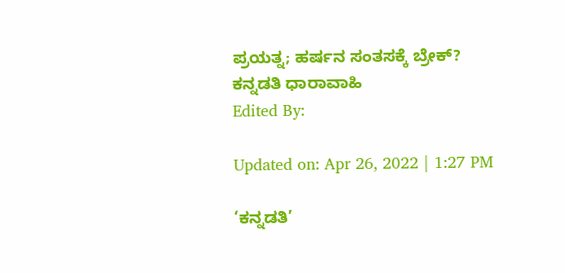ಪ್ರಯತ್ನ; ಹರ್ಷನ ಸಂತಸಕ್ಕೆ ಬ್ರೇಕ್?
ಕನ್ನಡತಿ ಧಾರಾವಾಹಿ
Edited By:

Updated on: Apr 26, 2022 | 1:27 PM

‘ಕನ್ನಡತಿ’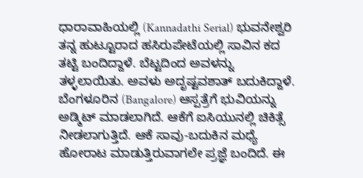ಧಾರಾವಾಹಿಯಲ್ಲಿ (Kannadathi Serial) ಭುವನೇಶ್ವರಿ ತನ್ನ ಹುಟ್ಟೂರಾದ ಹಸಿರುಪೇಟೆಯಲ್ಲಿ ಸಾವಿನ ಕದ ತಟ್ಟಿ ಬಂದಿದ್ದಾಳೆ. ಬೆಟ್ಟದಿಂದ ಅವಳನ್ನು ತಳ್ಳಲಾಯಿತು. ಅವಳು ಅದೃಷ್ಟವಶಾತ್ ಬದುಕಿದ್ದಾಳೆ. ಬೆಂಗಳೂರಿನ (Bangalore) ಆಸ್ಪತ್ರೆಗೆ ಭುವಿಯನ್ನು ಅಡ್ಮಿಟ್ ಮಾಡಲಾಗಿದೆ. ಆಕೆಗೆ ಐಸಿಯುನಲ್ಲಿ ಚಿಕಿತ್ಸೆ ನೀಡಲಾಗುತ್ತಿದೆ. ಆಕೆ ಸಾವು-ಬದುಕಿನ ಮಧ್ಯೆ ಹೋರಾಟ ಮಾಡುತ್ತಿರುವಾಗಲೇ ಪ್ರಜ್ಞೆ ಬಂದಿದೆ. ಈ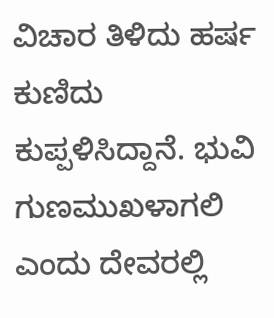ವಿಚಾರ ತಿಳಿದು ಹರ್ಷ ಕುಣಿದು ಕುಪ್ಪಳಿಸಿದ್ದಾನೆ. ಭುವಿ ಗುಣಮುಖಳಾಗಲಿ ಎಂದು ದೇವರಲ್ಲಿ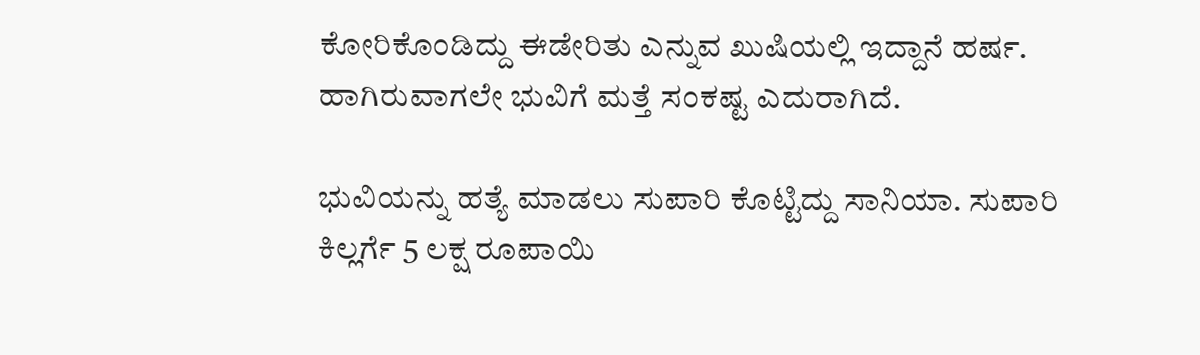ಕೋರಿಕೊಂಡಿದ್ದು ಈಡೇರಿತು ಎನ್ನುವ ಖುಷಿಯಲ್ಲಿ ಇದ್ದಾನೆ ಹರ್ಷ. ಹಾಗಿರುವಾಗಲೇ ಭುವಿಗೆ ಮತ್ತೆ ಸಂಕಷ್ಟ ಎದುರಾಗಿದೆ.

ಭುವಿಯನ್ನು ಹತ್ಯೆ ಮಾಡಲು ಸುಪಾರಿ ಕೊಟ್ಟಿದ್ದು ಸಾನಿಯಾ. ಸುಪಾರಿ ಕಿಲ್ಲರ್ಗೆ 5 ಲಕ್ಷ ರೂಪಾಯಿ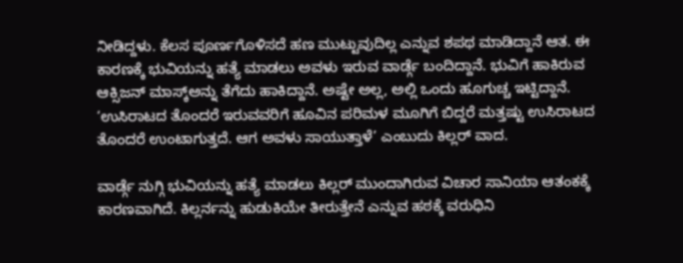ನೀಡಿದ್ದಳು. ಕೆಲಸ ಪೂರ್ಣಗೊಳಿಸದೆ ಹಣ ಮುಟ್ಟುವುದಿಲ್ಲ ಎನ್ನುವ ಶಪಥ ಮಾಡಿದ್ದಾನೆ ಆತ. ಈ ಕಾರಣಕ್ಕೆ ಭುವಿಯನ್ನು ಹತ್ಯೆ ಮಾಡಲು ಅವಳು ಇರುವ ವಾರ್ಡ್ಗೆ ಬಂದಿದ್ದಾನೆ. ಭುವಿಗೆ ಹಾಕಿರುವ ಆಕ್ಸಿಜನ್ ಮಾಸ್ಕ್ಅನ್ನು ತೆಗೆದು ಹಾಕಿದ್ದಾನೆ. ಅಷ್ಟೇ ಅಲ್ಲ, ಅಲ್ಲಿ ಒಂದು ಹೂಗುಚ್ಚ ಇಟ್ಟಿದ್ದಾನೆ. ‘ಉಸಿರಾಟದ ತೊಂದರೆ ಇರುವವರಿಗೆ ಹೂವಿನ ಪರಿಮಳ ಮೂಗಿಗೆ ಬಿದ್ದರೆ ಮತ್ತಷ್ಟು ಉಸಿರಾಟದ ತೊಂದರೆ ಉಂಟಾಗುತ್ತದೆ. ಆಗ ಅವಳು ಸಾಯುತ್ತಾಳೆ’ ಎಂಬುದು ಕಿಲ್ಲರ್ ವಾದ.

ವಾರ್ಡ್ಗೆ ನುಗ್ಗಿ ಭುವಿಯನ್ನು ಹತ್ಯೆ ಮಾಡಲು ಕಿಲ್ಲರ್ ಮುಂದಾಗಿರುವ ವಿಚಾರ ಸಾನಿಯಾ ಆತಂಕಕ್ಕೆ ಕಾರಣವಾಗಿದೆ. ಕಿಲ್ಲರ್ನನ್ನು ಹುಡುಕಿಯೇ ತೀರುತ್ತೇನೆ ಎನ್ನುವ ಹಠಕ್ಕೆ ವರುಧಿನಿ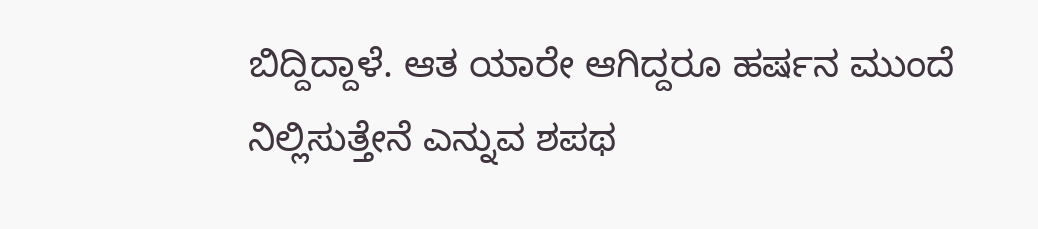ಬಿದ್ದಿದ್ದಾಳೆ. ಆತ ಯಾರೇ ಆಗಿದ್ದರೂ ಹರ್ಷನ ಮುಂದೆ ನಿಲ್ಲಿಸುತ್ತೇನೆ ಎನ್ನುವ ಶಪಥ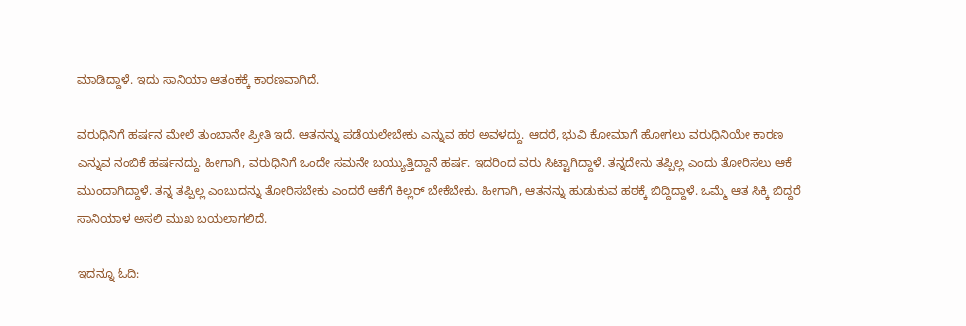ಮಾಡಿದ್ದಾಳೆ. ಇದು ಸಾನಿಯಾ ಆತಂಕಕ್ಕೆ ಕಾರಣವಾಗಿದೆ.

ವರುಧಿನಿಗೆ ಹರ್ಷನ ಮೇಲೆ ತುಂಬಾನೇ ಪ್ರೀತಿ ಇದೆ. ಆತನನ್ನು ಪಡೆಯಲೇಬೇಕು ಎನ್ನುವ ಹಠ ಅವಳದ್ದು. ಆದರೆ, ಭುವಿ ಕೋಮಾಗೆ ಹೋಗಲು ವರುಧಿನಿಯೇ ಕಾರಣ ಎನ್ನುವ ನಂಬಿಕೆ ಹರ್ಷನದ್ದು. ಹೀಗಾಗಿ, ವರುಧಿನಿಗೆ ಒಂದೇ ಸಮನೇ ಬಯ್ಯುತ್ತಿದ್ದಾನೆ ಹರ್ಷ. ಇದರಿಂದ ವರು ಸಿಟ್ಟಾಗಿದ್ದಾಳೆ. ತನ್ನದೇನು ತಪ್ಪಿಲ್ಲ ಎಂದು ತೋರಿಸಲು ಆಕೆ ಮುಂದಾಗಿದ್ದಾಳೆ. ತನ್ನ ತಪ್ಪಿಲ್ಲ ಎಂಬುದನ್ನು ತೋರಿಸಬೇಕು ಎಂದರೆ ಆಕೆಗೆ ಕಿಲ್ಲರ್ ಬೇಕೆಬೇಕು. ಹೀಗಾಗಿ, ಆತನನ್ನು ಹುಡುಕುವ ಹಠಕ್ಕೆ ಬಿದ್ದಿದ್ದಾಳೆ. ಒಮ್ಮೆ ಆತ ಸಿಕ್ಕಿ ಬಿದ್ದರೆ ಸಾನಿಯಾಳ ಅಸಲಿ ಮುಖ ಬಯಲಾಗಲಿದೆ.

ಇದನ್ನೂ ಓದಿ: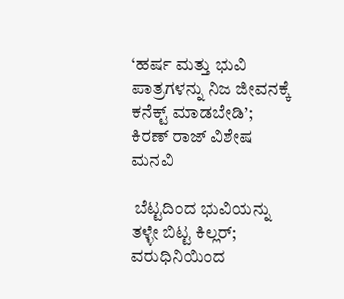‘ಹರ್ಷ ಮತ್ತು ಭುವಿ ಪಾತ್ರಗಳನ್ನು ನಿಜ ಜೀವನಕ್ಕೆ ಕನೆಕ್ಟ್ ಮಾಡಬೇಡಿ’; ಕಿರಣ್ ರಾಜ್ ವಿಶೇಷ ಮನವಿ

 ಬೆಟ್ಟದಿಂದ ಭುವಿಯನ್ನು ತಳ್ಳೇ ಬಿಟ್ಟ ಕಿಲ್ಲರ್; ವರುಧಿನಿಯಿಂದ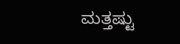ಮತ್ತಷ್ಟು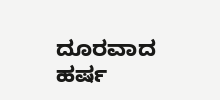ದೂರವಾದ ಹರ್ಷ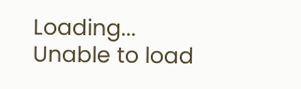Loading...
Unable to load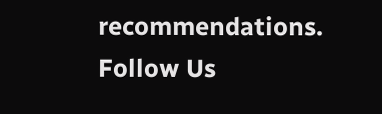recommendations.
Follow Us